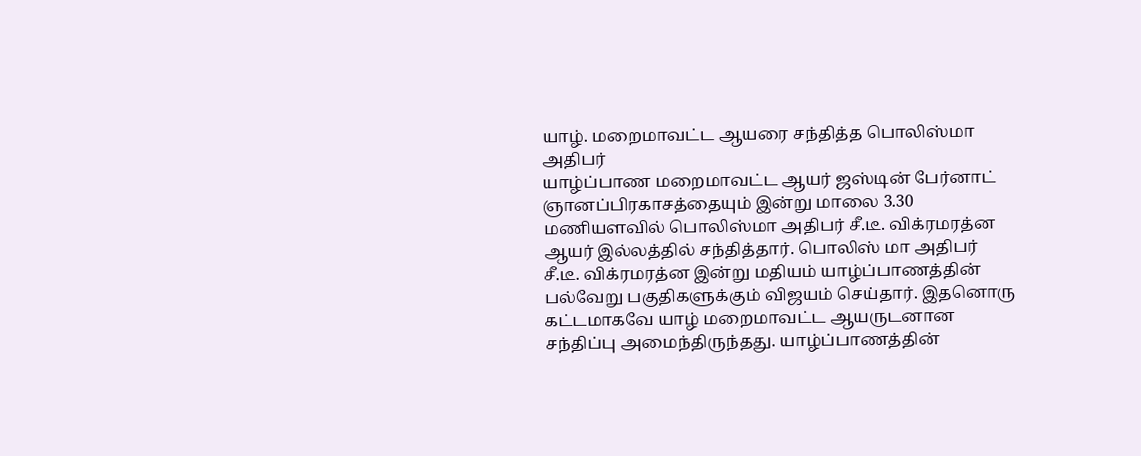யாழ். மறைமாவட்ட ஆயரை சந்தித்த பொலிஸ்மா அதிபர்
யாழ்ப்பாண மறைமாவட்ட ஆயர் ஜஸ்டின் பேர்னாட் ஞானப்பிரகாசத்தையும் இன்று மாலை 3.30 மணியளவில் பொலிஸ்மா அதிபர் சீ.டீ. விக்ரமரத்ன ஆயர் இல்லத்தில் சந்தித்தார். பொலிஸ் மா அதிபர் சீ.டீ. விக்ரமரத்ன இன்று மதியம் யாழ்ப்பாணத்தின் பல்வேறு பகுதிகளுக்கும் விஜயம் செய்தார். இதனொரு கட்டமாகவே யாழ் மறைமாவட்ட ஆயருடனான சந்திப்பு அமைந்திருந்தது. யாழ்ப்பாணத்தின்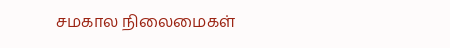சமகால நிலைமைகள்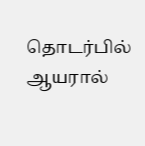தொடர்பில் ஆயரால்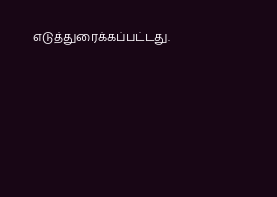எடுத்துரைக்கப்பட்டது.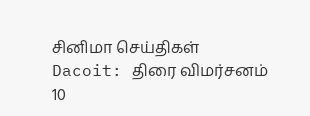சினிமா செய்திகள்
Dacoit: திரை விமர்சனம்
10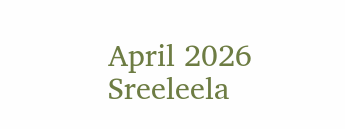April 2026
Sreeleela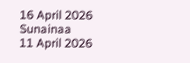16 April 2026
Sunainaa
11 April 2026